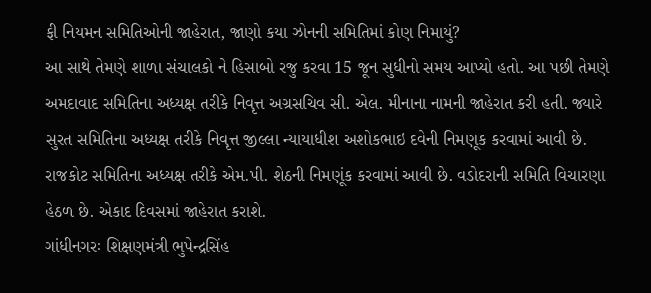ફી નિયમન સમિતિઓની જાહેરાત, જાણો કયા ઝોનની સમિતિમાં કોણ નિમાયું?
આ સાથે તેમણે શાળા સંચાલકો ને હિસાબો રજુ કરવા 15 જૂન સુધીનો સમય આપ્યો હતો. આ પછી તેમણે અમદાવાદ સમિતિના અધ્યક્ષ તરીકે નિવૃત્ત અગ્રસચિવ સી. એલ. મીનાના નામની જાહેરાત કરી હતી. જ્યારે સુરત સમિતિના અધ્યક્ષ તરીકે નિવૃત્ત જીલ્લા ન્યાયાધીશ અશોકભાઇ દવેની નિમણૂક કરવામાં આવી છે.
રાજકોટ સમિતિના અધ્યક્ષ તરીકે એમ.પી. શેઠની નિમણૂંક કરવામાં આવી છે. વડોદરાની સમિતિ વિચારણા હેઠળ છે. એકાદ દિવસમાં જાહેરાત કરાશે.
ગાંધીનગરઃ શિક્ષણમંત્રી ભુપેન્દ્રસિંહ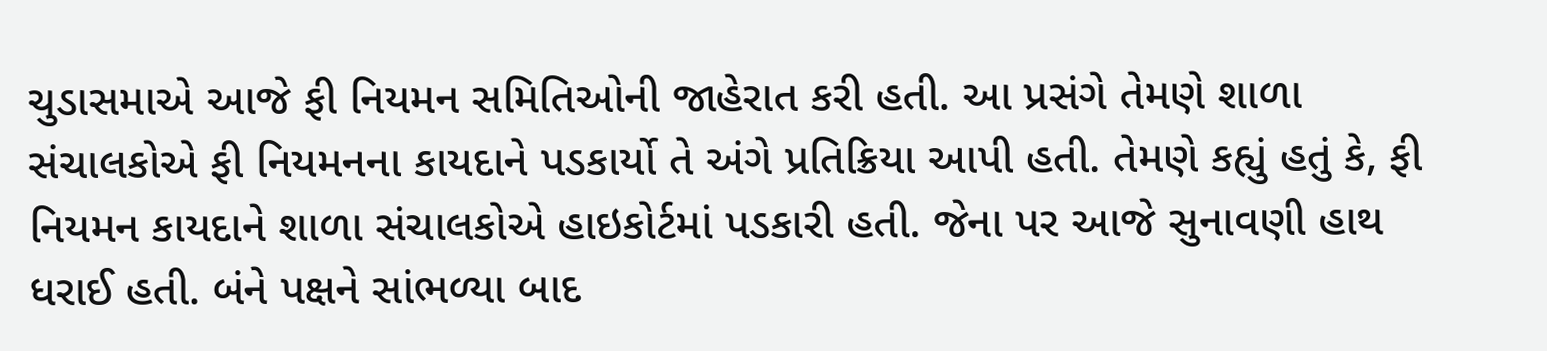ચુડાસમાએ આજે ફી નિયમન સમિતિઓની જાહેરાત કરી હતી. આ પ્રસંગે તેમણે શાળા સંચાલકોએ ફી નિયમનના કાયદાને પડકાર્યો તે અંગે પ્રતિક્રિયા આપી હતી. તેમણે કહ્યું હતું કે, ફી નિયમન કાયદાને શાળા સંચાલકોએ હાઇકોર્ટમાં પડકારી હતી. જેના પર આજે સુનાવણી હાથ ધરાઈ હતી. બંને પક્ષને સાંભળ્યા બાદ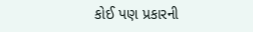કોઈ પણ પ્રકારની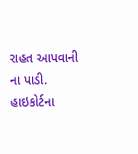રાહત આપવાની ના પાડી. હાઇકોર્ટના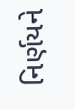નિર્ણયને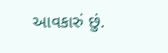આવકારું છું.